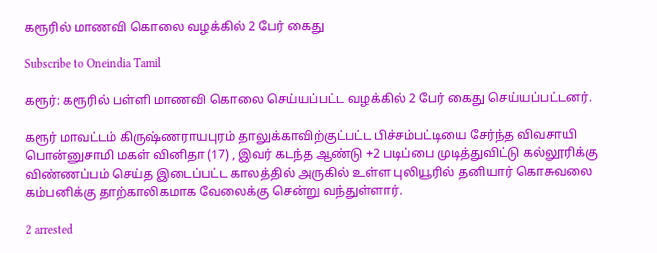கரூரில் மாணவி கொலை வழக்கில் 2 பேர் கைது

Subscribe to Oneindia Tamil

கரூர்: கரூரில் பள்ளி மாணவி கொலை செய்யப்பட்ட வழக்கில் 2 பேர் கைது செய்யப்பட்டனர்.

கரூர் மாவட்டம் கிருஷ்ணராயபுரம் தாலுக்காவிற்குட்பட்ட பிச்சம்பட்டியை சேர்ந்த விவசாயி பொன்னுசாமி மகள் வினிதா (17) , இவர் கடந்த ஆண்டு +2 படிப்பை முடித்துவிட்டு கல்லூரிக்கு விண்ணப்பம் செய்த இடைப்பட்ட காலத்தில் அருகில் உள்ள புலியூரில் தனியார் கொசுவலை கம்பனிக்கு தாற்காலிகமாக வேலைக்கு சென்று வந்துள்ளார்.

2 arrested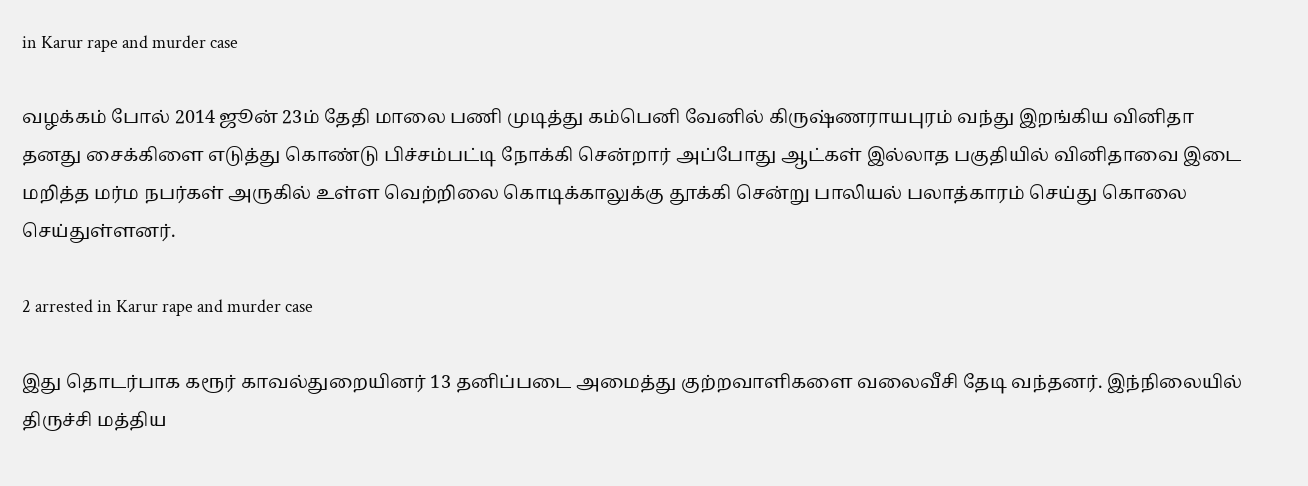in Karur rape and murder case

வழக்கம் போல் 2014 ஜூன் 23ம் தேதி மாலை பணி முடித்து கம்பெனி வேனில் கிருஷ்ணராயபுரம் வந்து இறங்கிய வினிதா தனது சைக்கிளை எடுத்து கொண்டு பிச்சம்பட்டி நோக்கி சென்றார் அப்போது ஆட்கள் இல்லாத பகுதியில் வினிதாவை இடை மறித்த மர்ம நபர்கள் அருகில் உள்ள வெற்றிலை கொடிக்காலுக்கு தூக்கி சென்று பாலியல் பலாத்காரம் செய்து கொலை செய்துள்ளனர்.

2 arrested in Karur rape and murder case

இது தொடர்பாக கரூர் காவல்துறையினர் 13 தனிப்படை அமைத்து குற்றவாளிகளை வலைவீசி தேடி வந்தனர். இந்நிலையில் திருச்சி மத்திய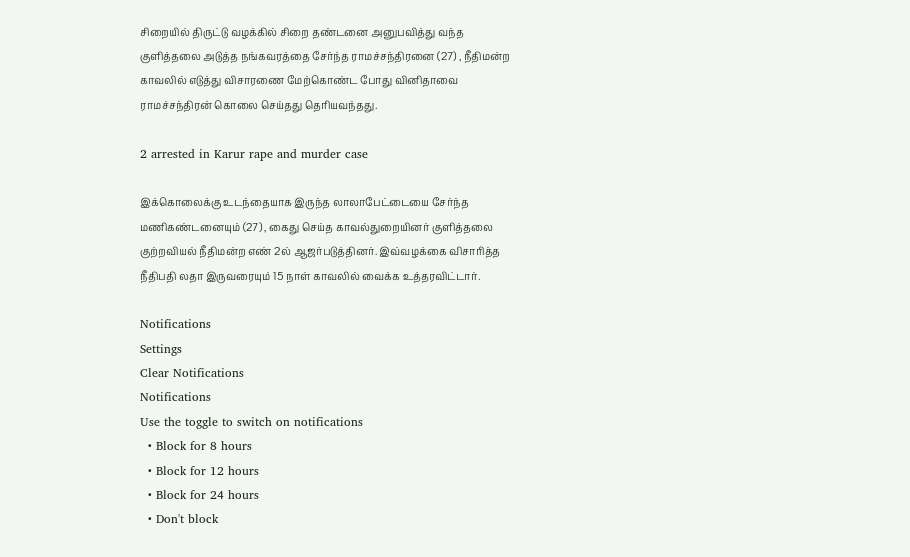சிறையில் திருட்டு வழக்கில் சிறை தண்டனை அனுபவித்து வந்த குளித்தலை அடுத்த நங்கவரத்தை சேர்ந்த ராமச்சந்திரனை (27) , நீதிமன்ற காவலில் எடுத்து விசாரணை மேற்கொண்ட போது வினிதாவை ராமச்சந்திரன் கொலை செய்தது தெரியவந்தது.

2 arrested in Karur rape and murder case

இக்கொலைக்கு உடந்தையாக இருந்த லாலாபேட்டையை சேர்ந்த மணிகண்டனையும் (27) , கைது செய்த காவல்துறையினர் குளித்தலை குற்றவியல் நீதிமன்ற எண் 2ல் ஆஜர்படுத்தினர். இவ்வழக்கை விசாரித்த நீதிபதி லதா இருவரையும் 15 நாள் காவலில் வைக்க உத்தரவிட்டார்.

Notifications
Settings
Clear Notifications
Notifications
Use the toggle to switch on notifications
  • Block for 8 hours
  • Block for 12 hours
  • Block for 24 hours
  • Don't block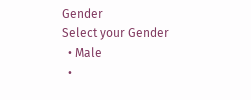Gender
Select your Gender
  • Male
  •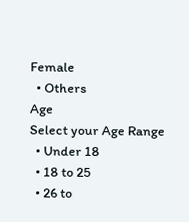Female
  • Others
Age
Select your Age Range
  • Under 18
  • 18 to 25
  • 26 to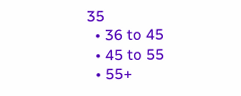35
  • 36 to 45
  • 45 to 55
  • 55+